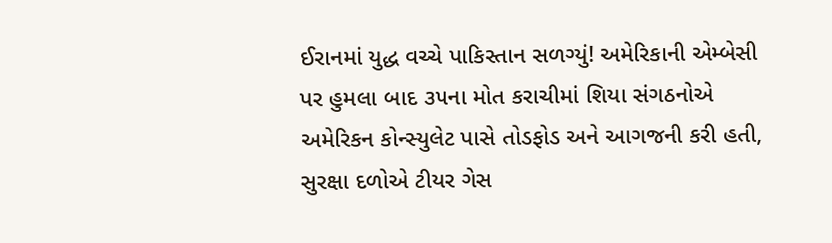ઈરાનમાં યુદ્ધ વચ્ચે પાકિસ્તાન સળગ્યું! અમેરિકાની એમ્બેસી પર હુમલા બાદ ૩૫ના મોત કરાચીમાં શિયા સંગઠનોએ અમેરિકન કોન્સ્યુલેટ પાસે તોડફોડ અને આગજની કરી હતી, સુરક્ષા દળોએ ટીયર ગેસ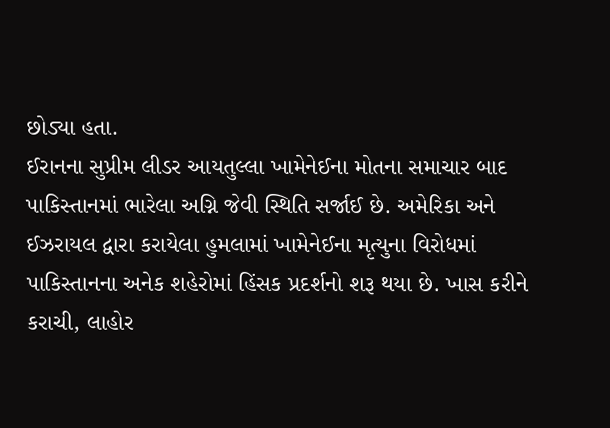છોડ્યા હતા.
ઈરાનના સુપ્રીમ લીડર આયતુલ્લા ખામેનેઈના મોતના સમાચાર બાદ પાકિસ્તાનમાં ભારેલા અગ્નિ જેવી સ્થિતિ સર્જાઈ છે. અમેરિકા અને ઈઝરાયલ દ્વારા કરાયેલા હુમલામાં ખામેનેઈના મૃત્યુના વિરોધમાં પાકિસ્તાનના અનેક શહેરોમાં હિંસક પ્રદર્શનો શરૂ થયા છે. ખાસ કરીને કરાચી, લાહોર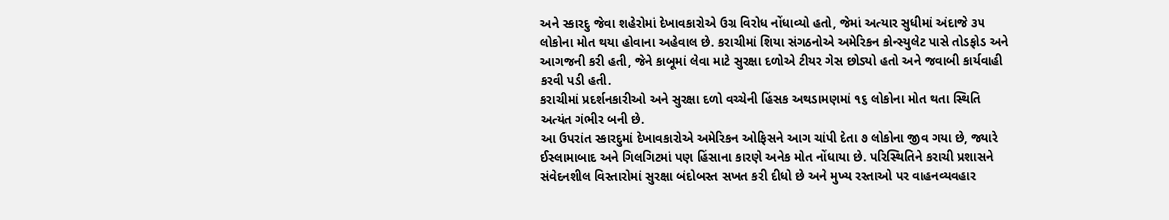અને સ્કારદુ જેવા શહેરોમાં દેખાવકારોએ ઉગ્ર વિરોધ નોંધાવ્યો હતો, જેમાં અત્યાર સુધીમાં અંદાજે ૩૫ લોકોના મોત થયા હોવાના અહેવાલ છે. કરાચીમાં શિયા સંગઠનોએ અમેરિકન કોન્સ્યુલેટ પાસે તોડફોડ અને આગજની કરી હતી, જેને કાબૂમાં લેવા માટે સુરક્ષા દળોએ ટીયર ગેસ છોડ્યો હતો અને જવાબી કાર્યવાહી કરવી પડી હતી.
કરાચીમાં પ્રદર્શનકારીઓ અને સુરક્ષા દળો વચ્ચેની હિંસક અથડામણમાં ૧૬ લોકોના મોત થતા સ્થિતિ અત્યંત ગંભીર બની છે.
આ ઉપરાંત સ્કારદુમાં દેખાવકારોએ અમેરિકન ઓફિસને આગ ચાંપી દેતા ૭ લોકોના જીવ ગયા છે, જ્યારે ઈસ્લામાબાદ અને ગિલગિટમાં પણ હિંસાના કારણે અનેક મોત નોંધાયા છે. પરિસ્થિતિને કરાચી પ્રશાસને સંવેદનશીલ વિસ્તારોમાં સુરક્ષા બંદોબસ્ત સખત કરી દીધો છે અને મુખ્ય રસ્તાઓ પર વાહનવ્યવહાર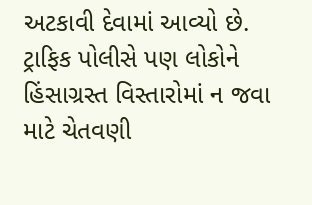અટકાવી દેવામાં આવ્યો છે. ટ્રાફિક પોલીસે પણ લોકોને હિંસાગ્રસ્ત વિસ્તારોમાં ન જવા માટે ચેતવણી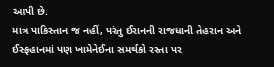આપી છે.
માત્ર પાકિસ્તાન જ નહીં, પરંતુ ઈરાનની રાજધાની તેહરાન અને ઈસ્ફહાનમાં પણ ખામેનેઈના સમર્થકો રસ્તા પર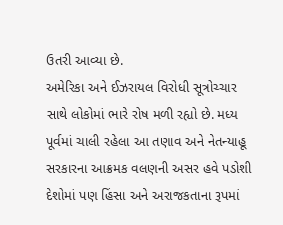ઉતરી આવ્યા છે.
અમેરિકા અને ઈઝરાયલ વિરોધી સૂત્રોચ્ચાર સાથે લોકોમાં ભારે રોષ મળી રહ્યો છે. મધ્ય પૂર્વમાં ચાલી રહેલા આ તણાવ અને નેતન્યાહૂ સરકારના આક્રમક વલણની અસર હવે પડોશી દેશોમાં પણ હિંસા અને અરાજકતાના રૂપમાં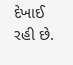દેખાઈ રહી છે.